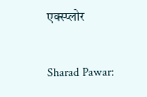एक्स्प्लोर

Sharad Pawar: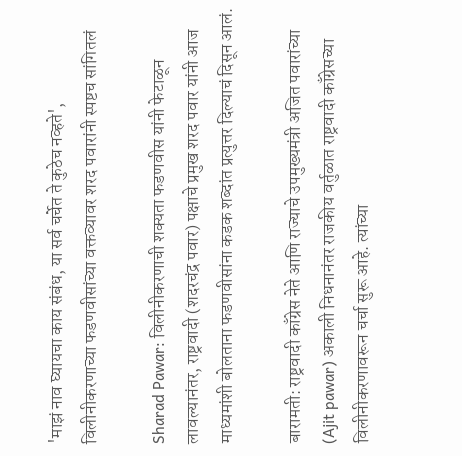'माझं नाव घ्यायचा काय संबंध, या सर्व चर्चेत ते कुठेच नव्हते', विलीनीकरणाच्या फडणवीसांच्या वक्तव्यावर शरद पवारांनी स्पष्टच सांगितलं

Sharad Pawar: विलीनीकरणाची शक्यता फडणवीस यांनी फेटाळून लावल्यानंतर, राष्ट्रवादी (शदरचंद्र पवार) पक्षाचे प्रमुख शरद पवार यांनी आज माध्यमांशी बोलताना फडणवीसांना कडक शब्दांत प्रत्युत्तर दिल्याचं दिसून आलं.

बारामती: राष्ट्रवादी काँग्रेस नेते आणि राज्याचे उपमुख्यमंत्री अजित पवारांच्या (Ajit pawar) अकाली निधनानंतर राजकीय वर्तुळात राष्ट्रवादी काँग्रेसच्या विलीनीकरणावरून चर्चा सुरू आहे. त्यांच्या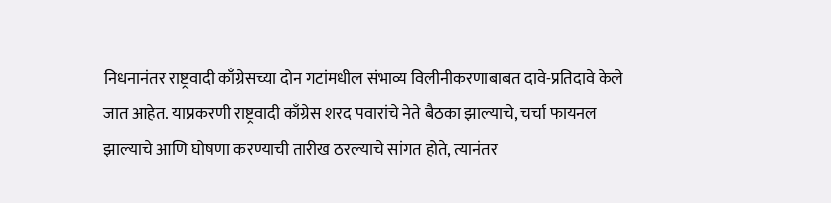निधनानंतर राष्ट्रवादी काँग्रेसच्या दोन गटांमधील संभाव्य विलीनीकरणाबाबत दावे-प्रतिदावे केले जात आहेत. याप्रकरणी राष्ट्रवादी काँग्रेस शरद पवारांचे नेते बैठका झाल्याचे, चर्चा फायनल झाल्याचे आणि घोषणा करण्याची तारीख ठरल्याचे सांगत होते, त्यानंतर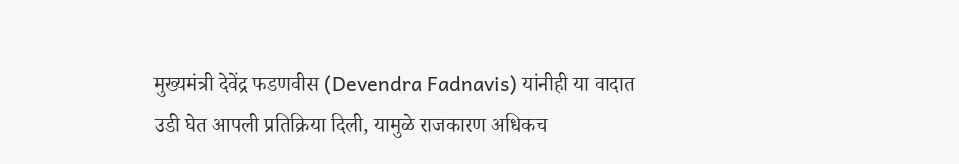मुख्यमंत्री देवेंद्र फडणवीस (Devendra Fadnavis) यांनीही या वादात उडी घेत आपली प्रतिक्रिया दिली, यामुळे राजकारण अधिकच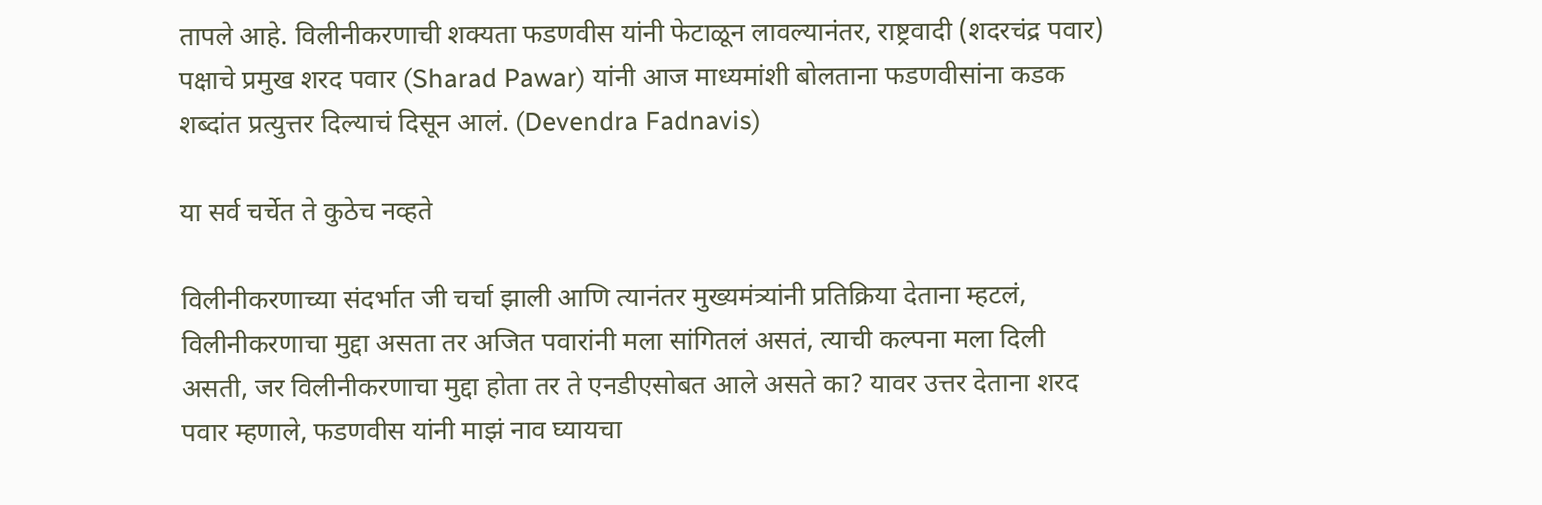तापले आहे. विलीनीकरणाची शक्यता फडणवीस यांनी फेटाळून लावल्यानंतर, राष्ट्रवादी (शदरचंद्र पवार) पक्षाचे प्रमुख शरद पवार (Sharad Pawar) यांनी आज माध्यमांशी बोलताना फडणवीसांना कडक शब्दांत प्रत्युत्तर दिल्याचं दिसून आलं. (Devendra Fadnavis)

या सर्व चर्चेत ते कुठेच नव्हते

विलीनीकरणाच्या संदर्भात जी चर्चा झाली आणि त्यानंतर मुख्यमंत्र्यांनी प्रतिक्रिया देताना म्हटलं, विलीनीकरणाचा मुद्दा असता तर अजित पवारांनी मला सांगितलं असतं, त्याची कल्पना मला दिली असती, जर विलीनीकरणाचा मुद्दा होता तर ते एनडीएसोबत आले असते का? यावर उत्तर देताना शरद पवार म्हणाले, फडणवीस यांनी माझं नाव घ्यायचा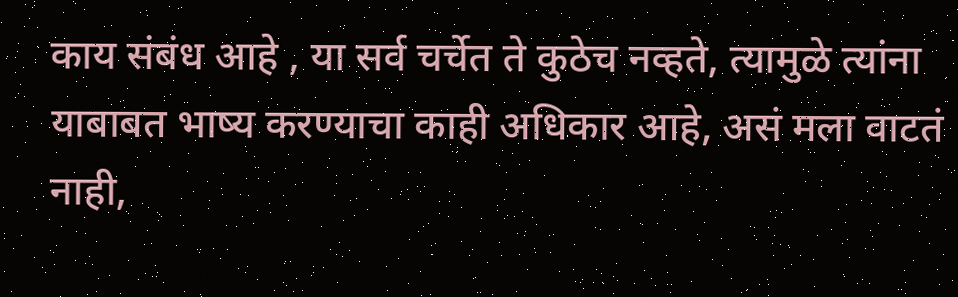काय संबंध आहे , या सर्व चर्चेत ते कुठेच नव्हते, त्यामुळे त्यांना याबाबत भाष्य करण्याचा काही अधिकार आहे, असं मला वाटतं नाही,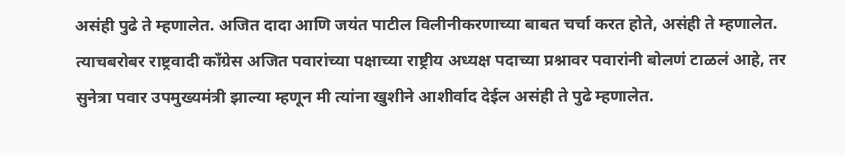असंही पुढे ते म्हणालेत. अजित दादा आणि जयंत पाटील विलीनीकरणाच्या बाबत चर्चा करत होते, असंही ते म्हणालेत. त्याचबरोबर राष्ट्रवादी काँग्रेस अजित पवारांच्या पक्षाच्या राष्ट्रीय अध्यक्ष पदाच्या प्रश्नावर पवारांनी बोलणं टाळलं आहे, तर सुनेत्रा पवार उपमुख्यमंत्री झाल्या म्हणून मी त्यांना खुशीने आशीर्वाद देईल असंही ते पुढे म्हणालेत.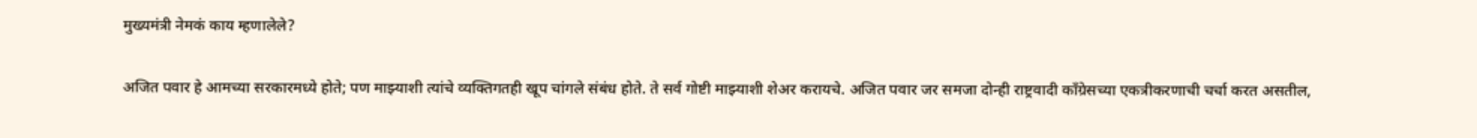मुख्यमंत्री नेमकं काय म्हणालेले?

अजित पवार हे आमच्या सरकारमध्ये होते; पण माझ्याशी त्यांचे व्यक्तिगतही खूप चांगले संबंध होते. ते सर्व गोष्टी माझ्याशी शेअर करायचे. अजित पवार जर समजा दोन्ही राष्ट्रवादी काँग्रेसच्या एकत्रीकरणाची चर्चा करत असतील,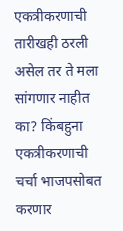एकत्रीकरणाची तारीखही ठरली असेल तर ते मला सांगणार नाहीत का? किंबहुना एकत्रीकरणाची चर्चा भाजपसोबत करणार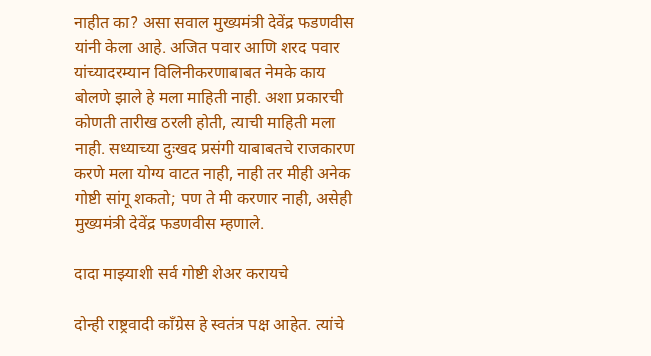नाहीत का? असा सवाल मुख्यमंत्री देवेंद्र फडणवीस यांनी केला आहे. अजित पवार आणि शरद पवार यांच्यादरम्यान विलिनीकरणाबाबत नेमके काय बोलणे झाले हे मला माहिती नाही. अशा प्रकारची कोणती तारीख ठरली होती, त्याची माहिती मला नाही. सध्याच्या दुःखद प्रसंगी याबाबतचे राजकारण करणे मला योग्य वाटत नाही, नाही तर मीही अनेक गोष्टी सांगू शकतो; पण ते मी करणार नाही, असेही मुख्यमंत्री देवेंद्र फडणवीस म्हणाले.

दादा माझ्याशी सर्व गोष्टी शेअर करायचे

दोन्ही राष्ट्रवादी काँग्रेस हे स्वतंत्र पक्ष आहेत. त्यांचे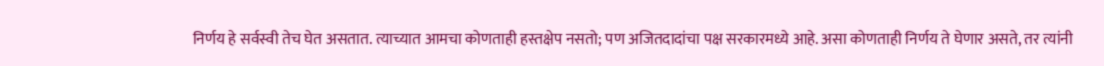निर्णय हे सर्वस्वी तेच घेत असतात. त्याच्यात आमचा कोणताही हस्तक्षेप नसतो; पण अजितदादांचा पक्ष सरकारमध्ये आहे. असा कोणताही निर्णय ते घेणार असते, तर त्यांनी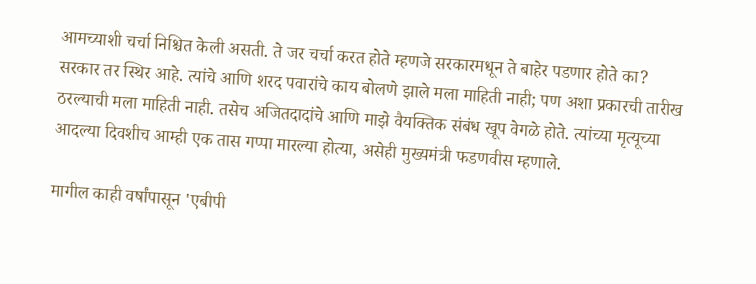आमच्याशी चर्चा निश्चित केली असती. ते जर चर्चा करत होते म्हणजे सरकारमधून ते बाहेर पडणार होते का? सरकार तर स्थिर आहे. त्यांचे आणि शरद पवारांचे काय बोलणे झाले मला माहिती नाही; पण अशा प्रकारची तारीख ठरल्याची मला माहिती नाही. तसेच अजितदादांचे आणि माझे वैयक्तिक संबंध खूप वेगळे होते. त्यांच्या मृत्यूच्या आदल्या दिवशीच आम्ही एक तास गप्पा मारल्या होत्या, असेही मुख्यमंत्री फडणवीस म्हणाले.

मागील काही वर्षांपासून 'एबीपी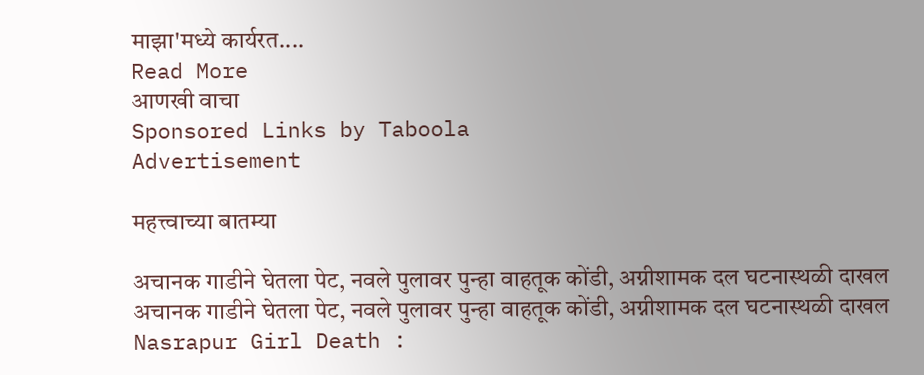माझा'मध्ये कार्यरत....
Read More
आणखी वाचा
Sponsored Links by Taboola
Advertisement

महत्त्वाच्या बातम्या

अचानक गाडीने घेतला पेट, नवले पुलावर पुन्हा वाहतूक कोंडी, अग्नीशामक दल घटनास्थळी दाखल
अचानक गाडीने घेतला पेट, नवले पुलावर पुन्हा वाहतूक कोंडी, अग्नीशामक दल घटनास्थळी दाखल
Nasrapur Girl Death :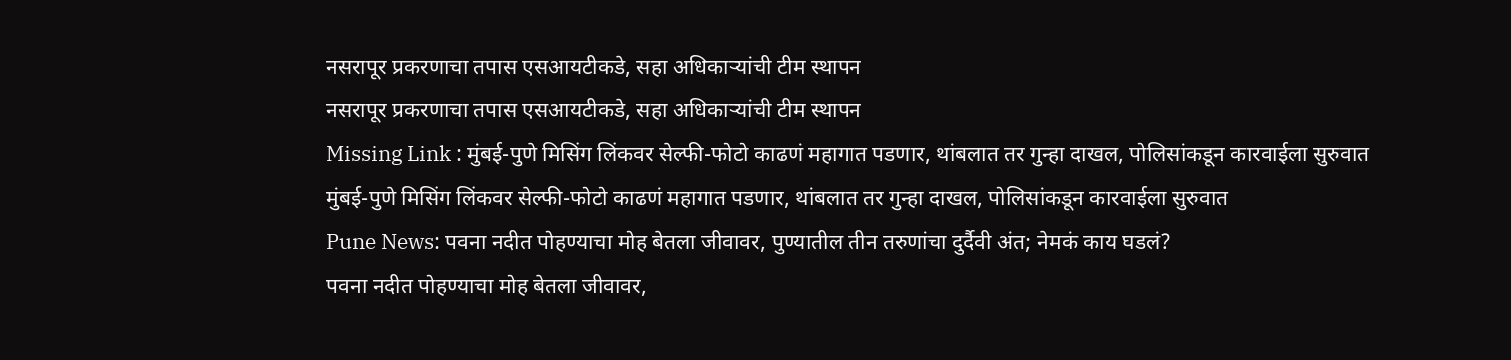नसरापूर प्रकरणाचा तपास एसआयटीकडे, सहा अधिकाऱ्यांची टीम स्थापन
नसरापूर प्रकरणाचा तपास एसआयटीकडे, सहा अधिकाऱ्यांची टीम स्थापन
Missing Link : मुंबई-पुणे मिसिंग लिंकवर सेल्फी-फोटो काढणं महागात पडणार, थांबलात तर गुन्हा दाखल, पोलिसांकडून कारवाईला सुरुवात
मुंबई-पुणे मिसिंग लिंकवर सेल्फी-फोटो काढणं महागात पडणार, थांबलात तर गुन्हा दाखल, पोलिसांकडून कारवाईला सुरुवात
Pune News: पवना नदीत पोहण्याचा मोह बेतला जीवावर, पुण्यातील तीन तरुणांचा दुर्दैवी अंत; नेमकं काय घडलं?
पवना नदीत पोहण्याचा मोह बेतला जीवावर,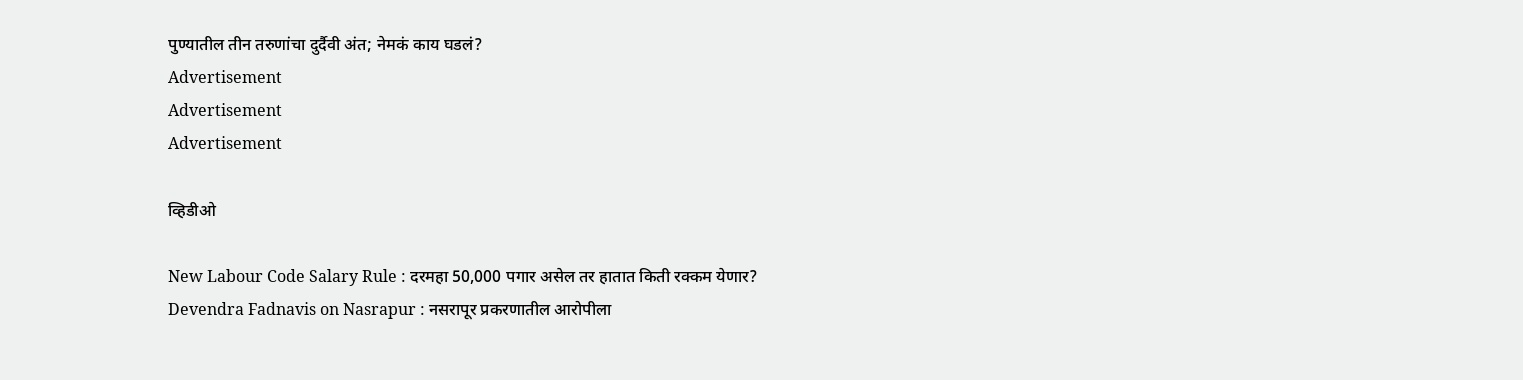पुण्यातील तीन तरुणांचा दुर्दैवी अंत; नेमकं काय घडलं?
Advertisement
Advertisement
Advertisement

व्हिडीओ

New Labour Code Salary Rule : दरमहा 50,000 पगार असेल तर हातात किती रक्कम येणार?
Devendra Fadnavis on Nasrapur : नसरापूर प्रकरणातील आरोपीला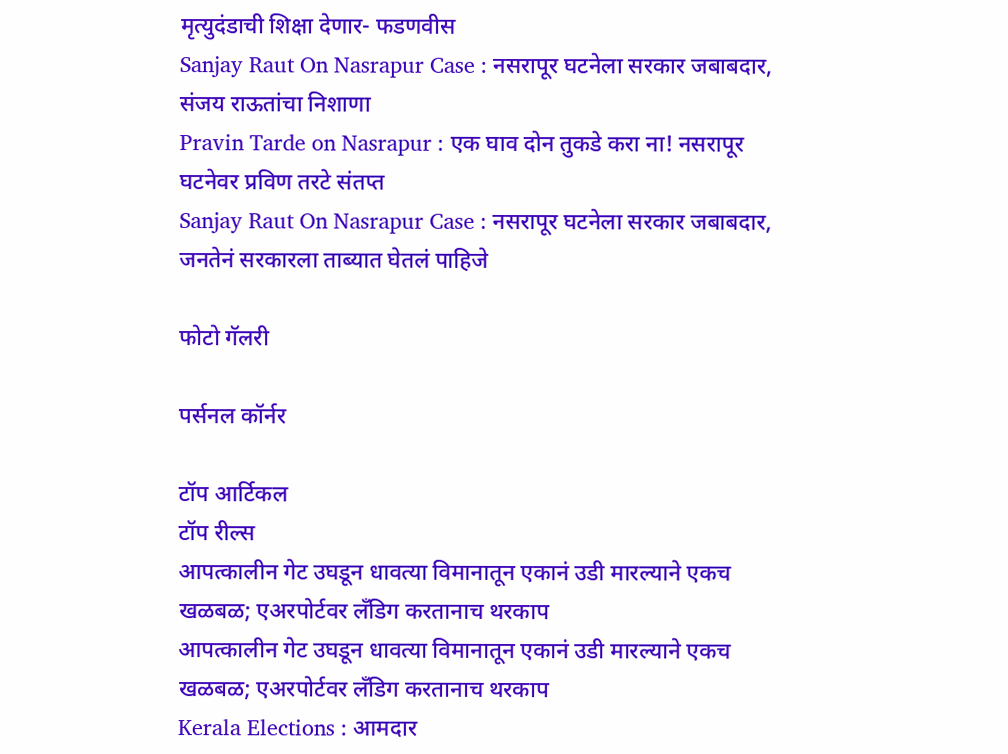मृत्युदंडाची शिक्षा देणार- फडणवीस
Sanjay Raut On Nasrapur Case : नसरापूर घटनेला सरकार जबाबदार, संजय राऊतांचा निशाणा
Pravin Tarde on Nasrapur : एक घाव दोन तुकडे करा ना! नसरापूर घटनेवर प्रविण तरटे संतप्त
Sanjay Raut On Nasrapur Case : नसरापूर घटनेला सरकार जबाबदार, जनतेनं सरकारला ताब्यात घेतलं पाहिजे

फोटो गॅलरी

पर्सनल कॉर्नर

टॉप आर्टिकल
टॉप रील्स
आपत्कालीन गेट उघडून धावत्या विमानातून एकानं उडी मारल्याने एकच खळबळ; एअरपोर्टवर लँडिग करतानाच थरकाप
आपत्कालीन गेट उघडून धावत्या विमानातून एकानं उडी मारल्याने एकच खळबळ; एअरपोर्टवर लँडिग करतानाच थरकाप
Kerala Elections : आमदार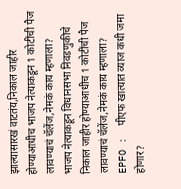झाल्यासारखं वाटतंय,निकाल जाहीर होण्याआधीच भाजप नेत्याकडून 1 कोटींची पैज लावण्याचं चॅलेंज,नेमकं काय म्हणाला?
भाजप नेत्याकडून विधानसभा निवडणुकीचे निकाल जाहीर होण्याआधीच 1 कोटींची पैज लावण्याचं चॅलेंज,नेमकं काय म्हणाला?
EPFO :  पीएफ खात्यात व्याज कधी जमा होणार?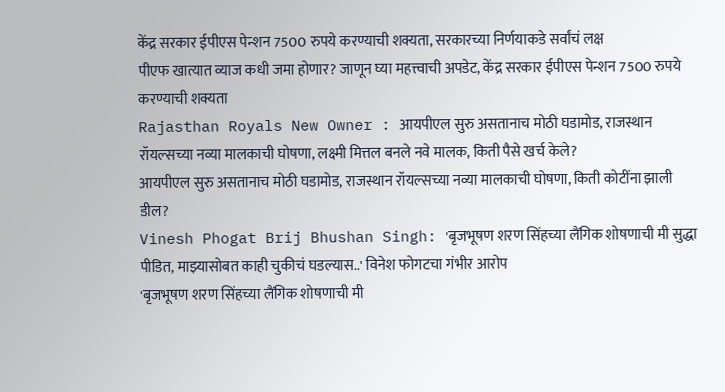केंद्र सरकार ईपीएस पेन्शन 7500 रुपये करण्याची शक्यता, सरकारच्या निर्णयाकडे सर्वांचं लक्ष
पीएफ खात्यात व्याज कधी जमा होणार? जाणून घ्या महत्त्वाची अपडेट, केंद्र सरकार ईपीएस पेन्शन 7500 रुपये करण्याची शक्यता
Rajasthan Royals New Owner : आयपीएल सुरु असतानाच मोठी घडामोड, राजस्थान रॉयल्सच्या नव्या मालकाची घोषणा, लक्ष्मी मित्तल बनले नवे मालक, किती पैसे खर्च केले?
आयपीएल सुरु असतानाच मोठी घडामोड, राजस्थान रॉयल्सच्या नव्या मालकाची घोषणा, किती कोटींना झाली डील?
Vinesh Phogat Brij Bhushan Singh: 'बृजभूषण शरण सिंहच्या लैंगिक शोषणाची मी सुद्धा पीडित, माझ्यासोबत काही चुकीचं घडल्यास..' विनेश फोगटचा गंभीर आरोप
'बृजभूषण शरण सिंहच्या लैंगिक शोषणाची मी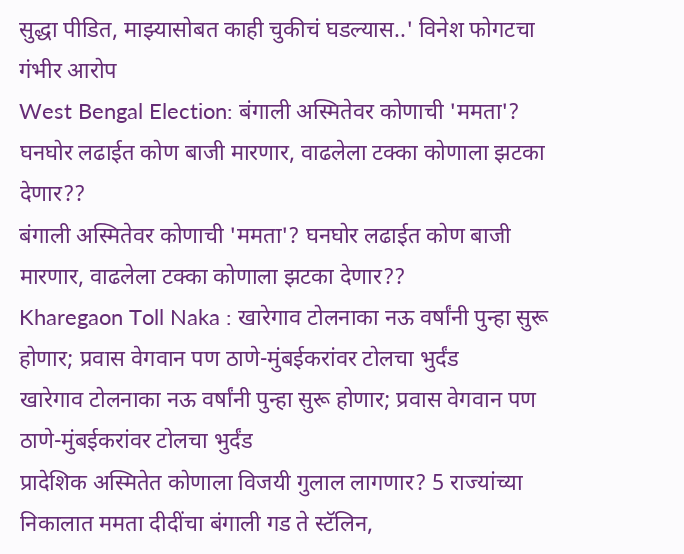सुद्धा पीडित, माझ्यासोबत काही चुकीचं घडल्यास..' विनेश फोगटचा गंभीर आरोप
West Bengal Election: बंगाली अस्मितेवर कोणाची 'ममता'? घनघोर लढाईत कोण बाजी मारणार, वाढलेला टक्का कोणाला झटका देणार??
बंगाली अस्मितेवर कोणाची 'ममता'? घनघोर लढाईत कोण बाजी मारणार, वाढलेला टक्का कोणाला झटका देणार??
Kharegaon Toll Naka : खारेगाव टोलनाका नऊ वर्षांनी पुन्हा सुरू होणार; प्रवास वेगवान पण ठाणे-मुंबईकरांवर टोलचा भुर्दंड
खारेगाव टोलनाका नऊ वर्षांनी पुन्हा सुरू होणार; प्रवास वेगवान पण ठाणे-मुंबईकरांवर टोलचा भुर्दंड
प्रादेशिक अस्मितेत कोणाला विजयी गुलाल लागणार? 5 राज्यांच्या निकालात ममता दीदींचा बंगाली गड ते स्टॅलिन,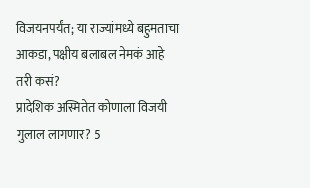विजयनपर्यंत; या राज्यांमध्ये बहुमताचा आकडा, पक्षीय बलाबल नेमकं आहे तरी कसं?
प्रादेशिक अस्मितेत कोणाला विजयी गुलाल लागणार? 5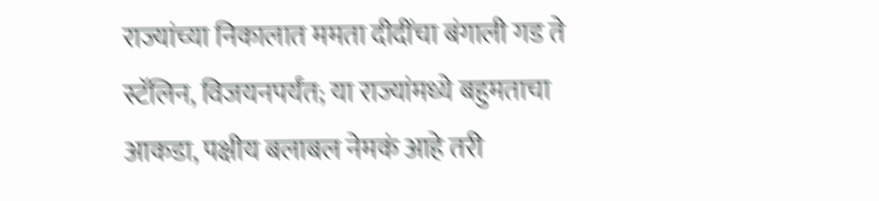राज्यांच्या निकालात ममता दीदींचा बंगाली गड ते स्टॅलिन, विजयनपर्यंत; या राज्यांमध्ये बहुमताचा आकडा, पक्षीय बलाबल नेमकं आहे तरी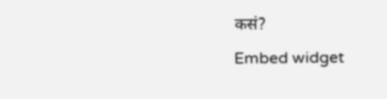कसं?
Embed widget